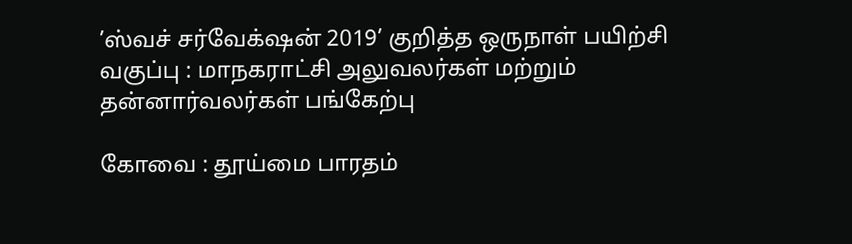’ஸ்வச் சர்வேக்‌ஷன் 2019’ குறித்த ஒருநாள் பயிற்சி வகுப்பு : மாநகராட்சி அலுவலர்கள் மற்றும் தன்னார்வலர்கள் பங்கேற்பு

கோவை : தூய்மை பாரதம்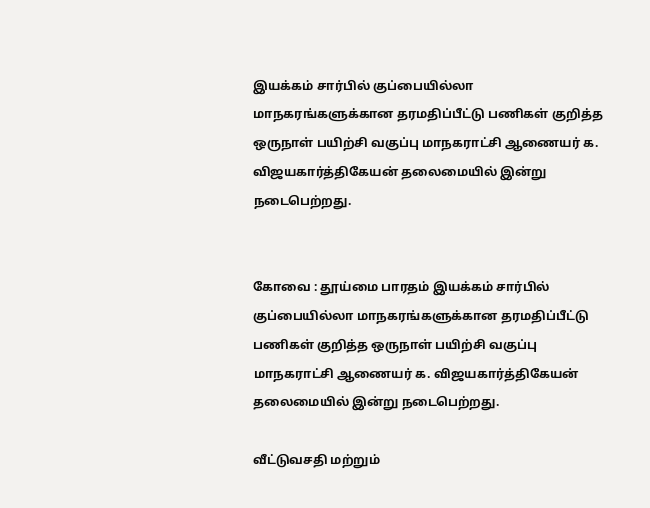இயக்கம் சார்பில் குப்பையில்லா மாநகரங்களுக்கான தரமதிப்பீட்டு பணிகள் குறித்த ஒருநாள் பயிற்சி வகுப்பு மாநகராட்சி ஆணையர் க. விஜயகார்த்திகேயன் தலைமையில் இன்று நடைபெற்றது.


கோவை : தூய்மை பாரதம் இயக்கம் சார்பில் குப்பையில்லா மாநகரங்களுக்கான தரமதிப்பீட்டு பணிகள் குறித்த ஒருநாள் பயிற்சி வகுப்பு மாநகராட்சி ஆணையர் க. விஜயகார்த்திகேயன் தலைமையில் இன்று நடைபெற்றது.

வீட்டுவசதி மற்றும்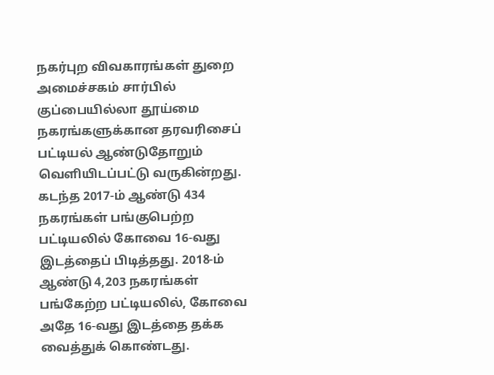நகர்புற விவகாரங்கள் துறை அமைச்சகம் சார்பில் குப்பையில்லா தூய்மை நகரங்களுக்கான தரவரிசைப் பட்டியல் ஆண்டுதோறும் வெளியிடப்பட்டு வருகின்றது. கடந்த 2017-ம் ஆண்டு 434 நகரங்கள் பங்குபெற்ற பட்டியலில் கோவை 16-வது இடத்தைப் பிடித்தது. 2018-ம் ஆண்டு 4,203 நகரங்கள் பங்கேற்ற பட்டியலில், கோவை அதே 16-வது இடத்தை தக்க வைத்துக் கொண்டது.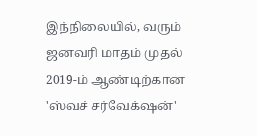இந்நிலையில், வரும் ஜனவரி மாதம் முதல் 2019-ம் ஆண்டிற்கான 'ஸ்வச் சர்வேக்‌ஷன்'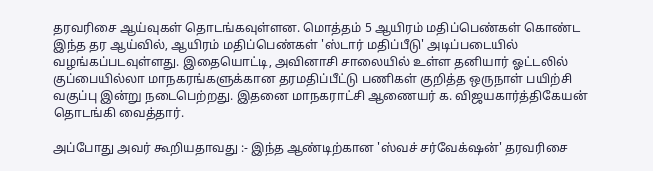தரவரிசை ஆய்வுகள் தொடங்கவுள்ளன. மொத்தம் 5 ஆயிரம் மதிப்பெண்கள் கொண்ட இந்த தர ஆய்வில், ஆயிரம் மதிப்பெண்கள் 'ஸ்டார் மதிப்பீடு' அடிப்படையில் வழங்கப்படவுள்ளது. இதையொட்டி, அவினாசி சாலையில் உள்ள தனியார் ஓட்டலில் குப்பையில்லா மாநகரங்களுக்கான தரமதிப்பீட்டு பணிகள் குறித்த ஒருநாள் பயிற்சி வகுப்பு இன்று நடைபெற்றது. இதனை மாநகராட்சி ஆணையர் க. விஜயகார்த்திகேயன் தொடங்கி வைத்தார்.

அப்போது அவர் கூறியதாவது :- இந்த ஆண்டிற்கான 'ஸ்வச் சர்வேக்‌ஷன்' தரவரிசை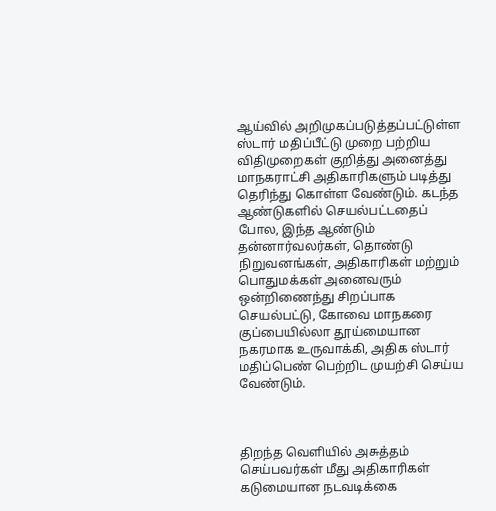ஆய்வில் அறிமுகப்படுத்தப்பட்டுள்ள ஸ்டார் மதிப்பீட்டு முறை பற்றிய விதிமுறைகள் குறித்து அனைத்து மாநகராட்சி அதிகாரிகளும் படித்து தெரிந்து கொள்ள வேண்டும். கடந்த ஆண்டுகளில் செயல்பட்டதைப் போல, இந்த ஆண்டும் தன்னார்வலர்கள், தொண்டு நிறுவனங்கள், அதிகாரிகள் மற்றும் பொதுமக்கள் அனைவரும் ஒன்றிணைந்து சிறப்பாக செயல்பட்டு, கோவை மாநகரை குப்பையில்லா தூய்மையான நகரமாக உருவாக்கி, அதிக ஸ்டார் மதிப்பெண் பெற்றிட முயற்சி செய்ய வேண்டும்.



திறந்த வெளியில் அசுத்தம் செய்பவர்கள் மீது அதிகாரிகள் கடுமையான நடவடிக்கை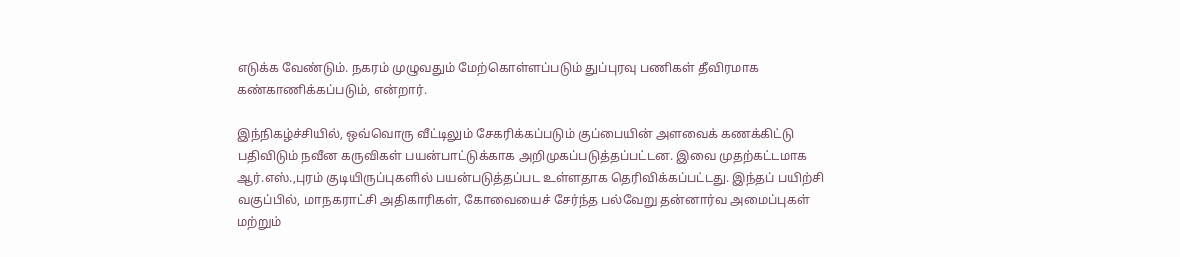எடுக்க வேண்டும். நகரம் முழுவதும் மேற்கொள்ளப்படும் துப்புரவு பணிகள் தீவிரமாக கண்காணிக்கப்படும், என்றார்.

இந்நிகழ்ச்சியில், ஒவ்வொரு வீட்டிலும் சேகரிக்கப்படும் குப்பையின் அளவைக் கணக்கிட்டு பதிவிடும் நவீன கருவிகள் பயன்பாட்டுக்காக அறிமுகப்படுத்தப்பட்டன. இவை முதற்கட்டமாக ஆர்.எஸ்.,புரம் குடியிருப்புகளில் பயன்படுத்தப்பட உள்ளதாக தெரிவிக்கப்பட்டது. இந்தப் பயிற்சி வகுப்பில், மாநகராட்சி அதிகாரிகள், கோவையைச் சேர்ந்த பல்வேறு தன்னார்வ அமைப்புகள் மற்றும்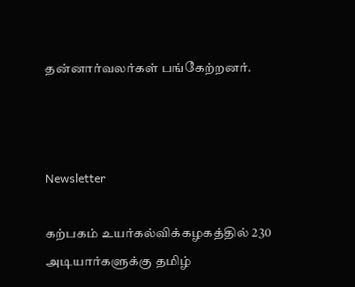தன்னார்வலர்கள் பங்கேற்றனர்.



Newsletter

கற்பகம் உயர்கல்விக்கழகத்தில் 230 அடியார்களுக்கு தமிழ்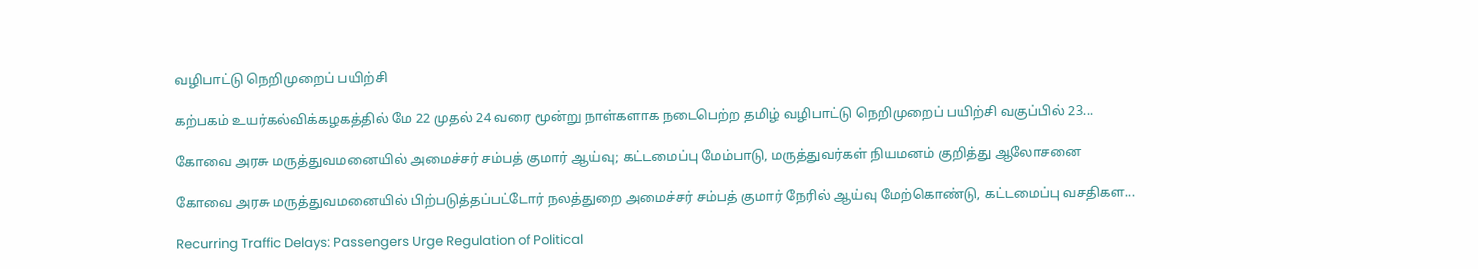வழிபாட்டு நெறிமுறைப் பயிற்சி

கற்பகம் உயர்கல்விக்கழகத்தில் மே 22 முதல் 24 வரை மூன்று நாள்களாக நடைபெற்ற தமிழ் வழிபாட்டு நெறிமுறைப் பயிற்சி வகுப்பில் 23...

கோவை அரசு மருத்துவமனையில் அமைச்சர் சம்பத் குமார் ஆய்வு; கட்டமைப்பு மேம்பாடு, மருத்துவர்கள் நியமனம் குறித்து ஆலோசனை

கோவை அரசு மருத்துவமனையில் பிற்படுத்தப்பட்டோர் நலத்துறை அமைச்சர் சம்பத் குமார் நேரில் ஆய்வு மேற்கொண்டு, கட்டமைப்பு வசதிகள...

Recurring Traffic Delays: Passengers Urge Regulation of Political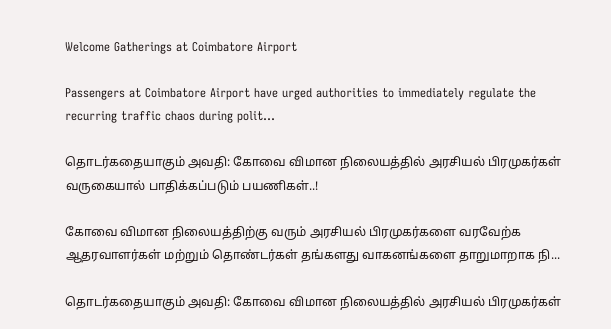Welcome Gatherings at Coimbatore Airport

Passengers at Coimbatore Airport have urged authorities to immediately regulate the recurring traffic chaos during polit...

தொடர்கதையாகும் அவதி: கோவை விமான நிலையத்தில் அரசியல் பிரமுகர்கள் வருகையால் பாதிக்கப்படும் பயணிகள்..!

கோவை விமான நிலையத்திற்கு வரும் அரசியல் பிரமுகர்களை வரவேற்க ஆதரவாளர்கள் மற்றும் தொண்டர்கள் தங்களது வாகனங்களை தாறுமாறாக நி...

தொடர்கதையாகும் அவதி: கோவை விமான நிலையத்தில் அரசியல் பிரமுகர்கள்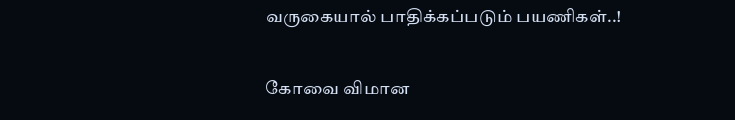வருகையால் பாதிக்கப்படும் பயணிகள்..!

கோவை விமான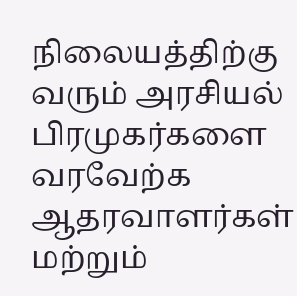நிலையத்திற்கு வரும் அரசியல் பிரமுகர்களை வரவேற்க ஆதரவாளர்கள் மற்றும்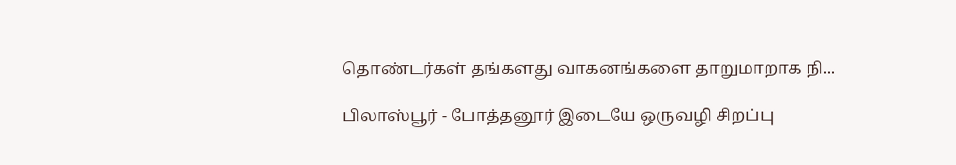தொண்டர்கள் தங்களது வாகனங்களை தாறுமாறாக நி...

பிலாஸ்பூர் - போத்தனூர் இடையே ஒருவழி சிறப்பு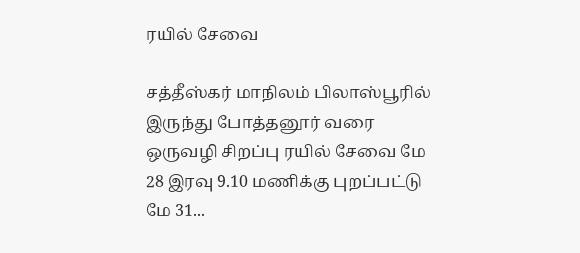ரயில் சேவை

சத்தீஸ்கர் மாநிலம் பிலாஸ்பூரில் இருந்து போத்தனூர் வரை ஒருவழி சிறப்பு ரயில் சேவை மே 28 இரவு 9.10 மணிக்கு புறப்பட்டு மே 31...